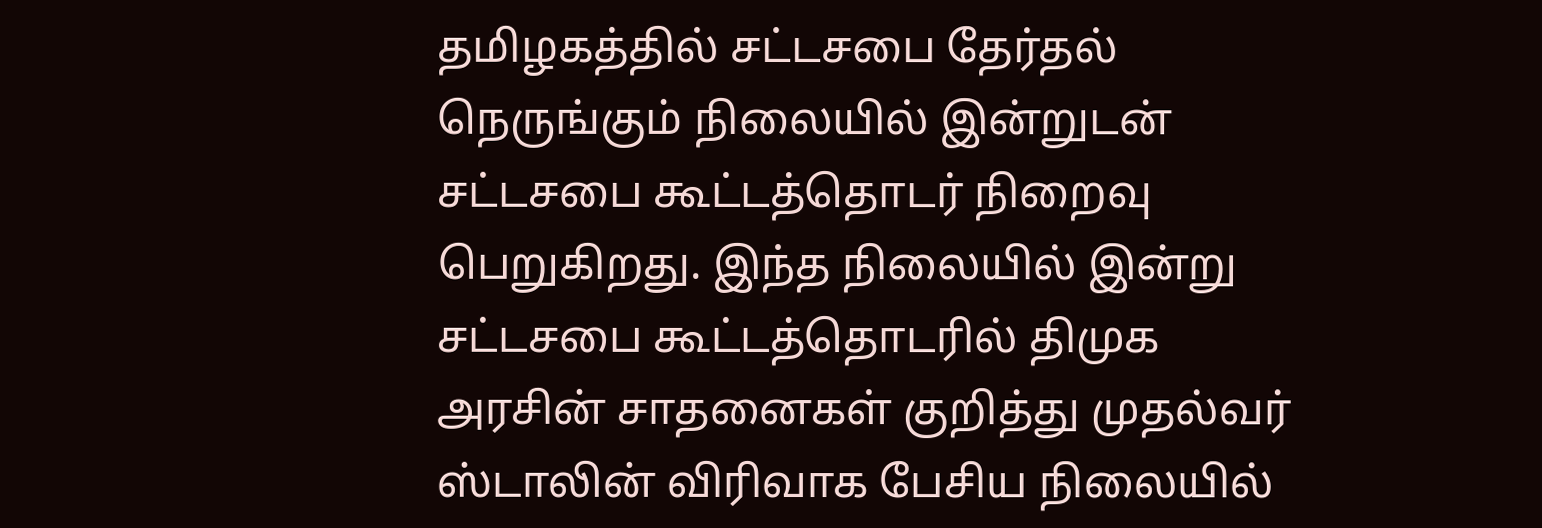தமிழகத்தில் சட்டசபை தேர்தல் நெருங்கும் நிலையில் இன்றுடன் சட்டசபை கூட்டத்தொடர் நிறைவு பெறுகிறது. இந்த நிலையில் இன்று சட்டசபை கூட்டத்தொடரில் திமுக அரசின் சாதனைகள் குறித்து முதல்வர் ஸ்டாலின் விரிவாக பேசிய நிலையில்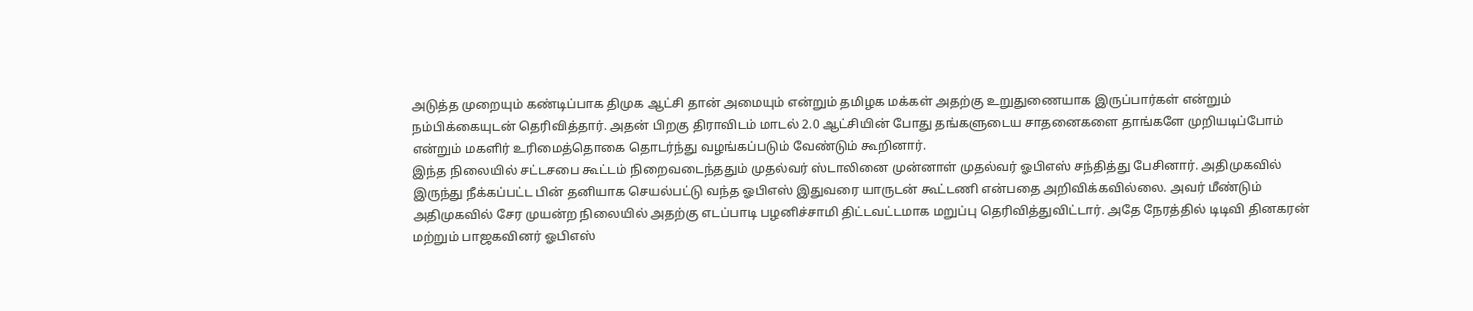அடுத்த முறையும் கண்டிப்பாக திமுக ஆட்சி தான் அமையும் என்றும் தமிழக மக்கள் அதற்கு உறுதுணையாக இருப்பார்கள் என்றும் நம்பிக்கையுடன் தெரிவித்தார். அதன் பிறகு திராவிடம் மாடல் 2.0 ஆட்சியின் போது தங்களுடைய சாதனைகளை தாங்களே முறியடிப்போம் என்றும் மகளிர் உரிமைத்தொகை தொடர்ந்து வழங்கப்படும் வேண்டும் கூறினார்.
இந்த நிலையில் சட்டசபை கூட்டம் நிறைவடைந்ததும் முதல்வர் ஸ்டாலினை முன்னாள் முதல்வர் ஓபிஎஸ் சந்தித்து பேசினார். அதிமுகவில் இருந்து நீக்கப்பட்ட பின் தனியாக செயல்பட்டு வந்த ஓபிஎஸ் இதுவரை யாருடன் கூட்டணி என்பதை அறிவிக்கவில்லை. அவர் மீண்டும் அதிமுகவில் சேர முயன்ற நிலையில் அதற்கு எடப்பாடி பழனிச்சாமி திட்டவட்டமாக மறுப்பு தெரிவித்துவிட்டார். அதே நேரத்தில் டிடிவி தினகரன் மற்றும் பாஜகவினர் ஓபிஎஸ்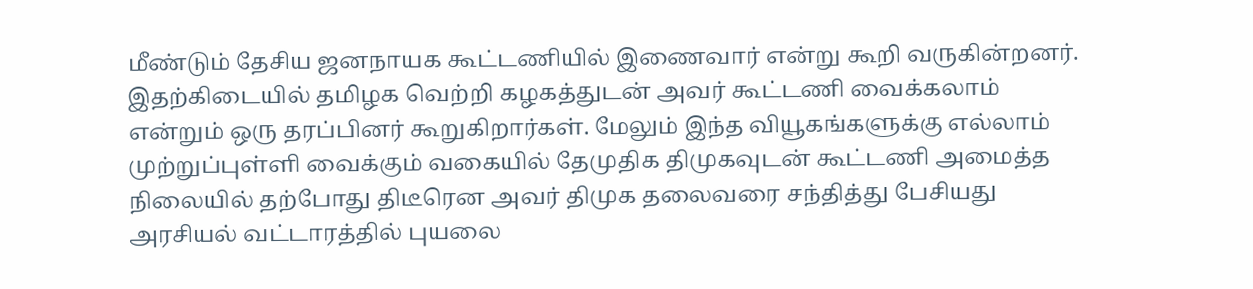மீண்டும் தேசிய ஜனநாயக கூட்டணியில் இணைவார் என்று கூறி வருகின்றனர்.
இதற்கிடையில் தமிழக வெற்றி கழகத்துடன் அவர் கூட்டணி வைக்கலாம் என்றும் ஒரு தரப்பினர் கூறுகிறார்கள். மேலும் இந்த வியூகங்களுக்கு எல்லாம் முற்றுப்புள்ளி வைக்கும் வகையில் தேமுதிக திமுகவுடன் கூட்டணி அமைத்த நிலையில் தற்போது திடீரென அவர் திமுக தலைவரை சந்தித்து பேசியது அரசியல் வட்டாரத்தில் புயலை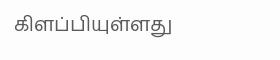கிளப்பியுள்ளது